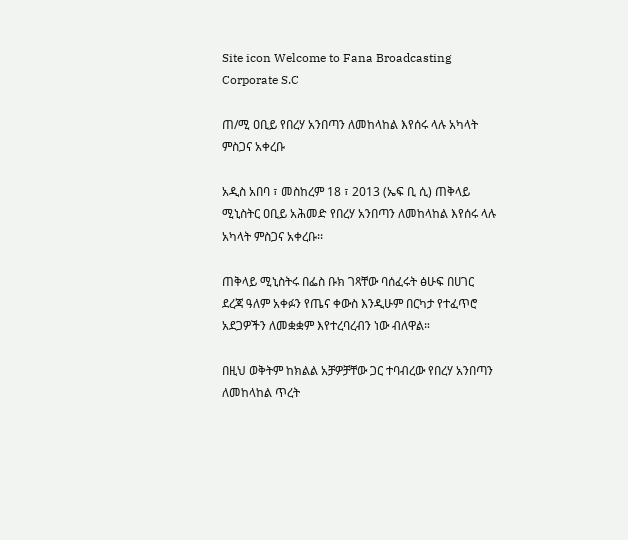Site icon Welcome to Fana Broadcasting Corporate S.C

ጠ/ሚ ዐቢይ የበረሃ አንበጣን ለመከላከል እየሰሩ ላሉ አካላት ምስጋና አቀረቡ

አዲስ አበባ ፣ መስከረም 18 ፣ 2013 (ኤፍ ቢ ሲ) ጠቅላይ ሚኒስትር ዐቢይ አሕመድ የበረሃ አንበጣን ለመከላከል እየሰሩ ላሉ አካላት ምስጋና አቀረቡ፡፡

ጠቅላይ ሚኒስትሩ በፌስ ቡክ ገጻቸው ባሰፈሩት ፅሁፍ በሀገር ደረጃ ዓለም አቀፉን የጤና ቀውስ እንዲሁም በርካታ የተፈጥሮ አደጋዎችን ለመቋቋም እየተረባረብን ነው ብለዋል።

በዚህ ወቅትም ከክልል አቻዎቻቸው ጋር ተባብረው የበረሃ አንበጣን ለመከላከል ጥረት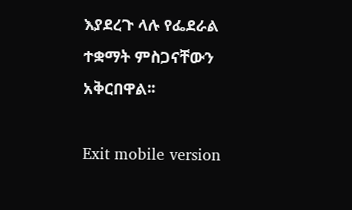እያደረጉ ላሉ የፌደራል ተቋማት ምስጋናቸውን አቅርበዋል፡፡

Exit mobile version